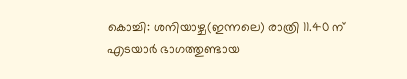കൊച്ചി: ശനിയാഴ്ച(ഇന്നലെ) രാത്രി 11.40 ന് എടയാർ ഭാഗത്തുണ്ടായ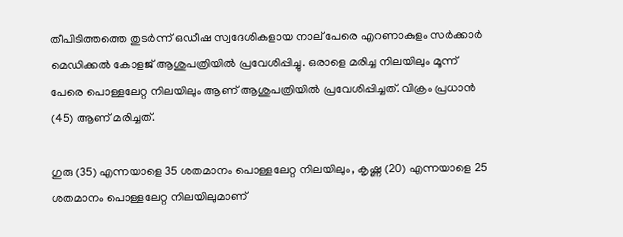തീപിടിത്തത്തെ തുടർന്ന് ഒഡീഷ സ്വദേശികളായ നാല് പേരെ എറണാകുളം സർക്കാർ മെഡിക്കൽ കോളജ് ആശുപത്രിയിൽ പ്രവേശിപ്പിച്ചു. ഒരാളെ മരിച്ച നിലയിലും മൂന്ന് പേരെ പൊള്ളലേറ്റ നിലയിലും ആണ് ആശുപത്രിയിൽ പ്രവേശിപ്പിച്ചത്. വിക്രം പ്രധാൻ (45) ആണ് മരിച്ചത്.

ഗുരു (35) എന്നയാളെ 35 ശതമാനം പൊള്ളലേറ്റ നിലയിലും, കൃഷ്ണ (20) എന്നയാളെ 25 ശതമാനം പൊള്ളലേറ്റ നിലയിലുമാണ്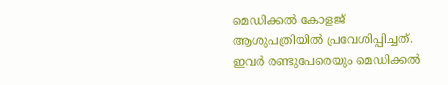മെഡിക്കൽ കോളജ് ആശുപത്രിയിൽ പ്രവേശിപ്പിച്ചത്. ഇവർ രണ്ടുപേരെയും മെഡിക്കൽ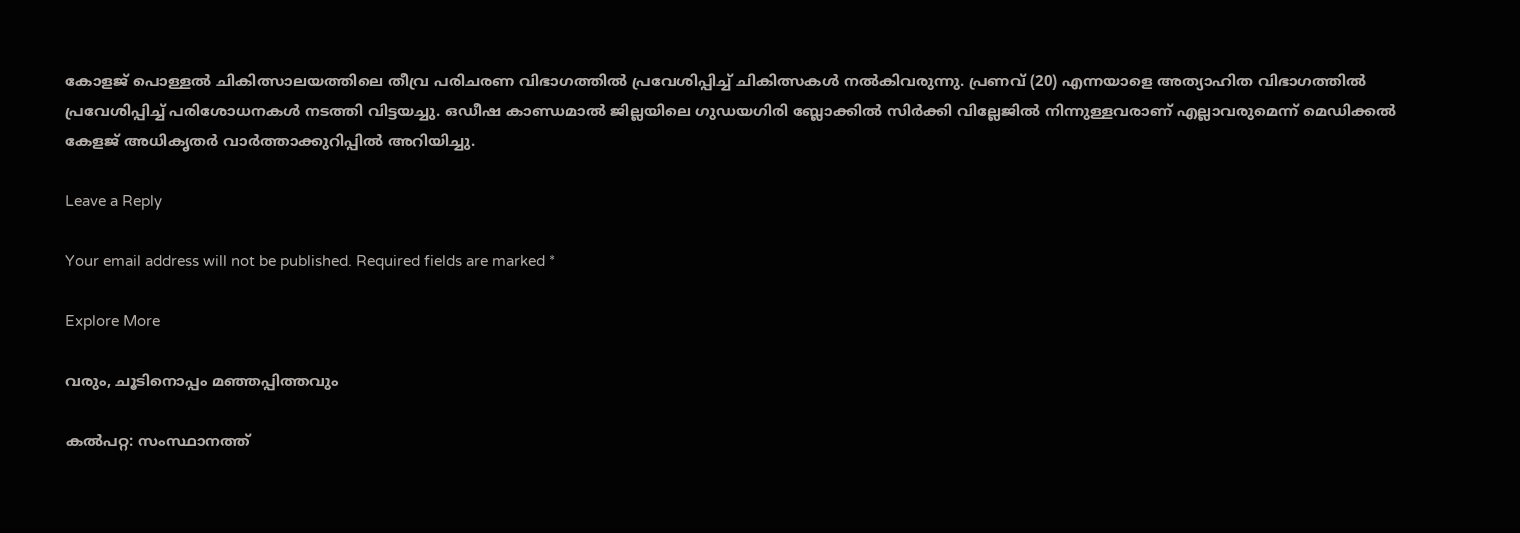കോളജ് പൊള്ളൽ ചികിത്സാലയത്തിലെ തീവ്ര പരിചരണ വിഭാഗത്തിൽ പ്രവേശിപ്പിച്ച് ചികിത്സകൾ നൽകിവരുന്നു. പ്രണവ് (20) എന്നയാളെ അത്യാഹിത വിഭാഗത്തിൽ പ്രവേശിപ്പിച്ച് പരിശോധനകൾ നടത്തി വിട്ടയച്ചു. ഒഡീഷ കാണ്ഡമാൽ ജില്ലയിലെ ഗുഡയഗിരി ബ്ലോക്കിൽ സിർക്കി വില്ലേജിൽ നിന്നുള്ളവരാണ് എല്ലാവരുമെന്ന് മെഡിക്കൽ കേളജ് അധികൃതർ വാർത്താക്കുറിപ്പിൽ അറിയിച്ചു.

Leave a Reply

Your email address will not be published. Required fields are marked *

Explore More

വരും, ചൂടിനൊപ്പം മഞ്ഞപ്പിത്തവും

കൽപറ്റ: സംസ്ഥാനത്ത്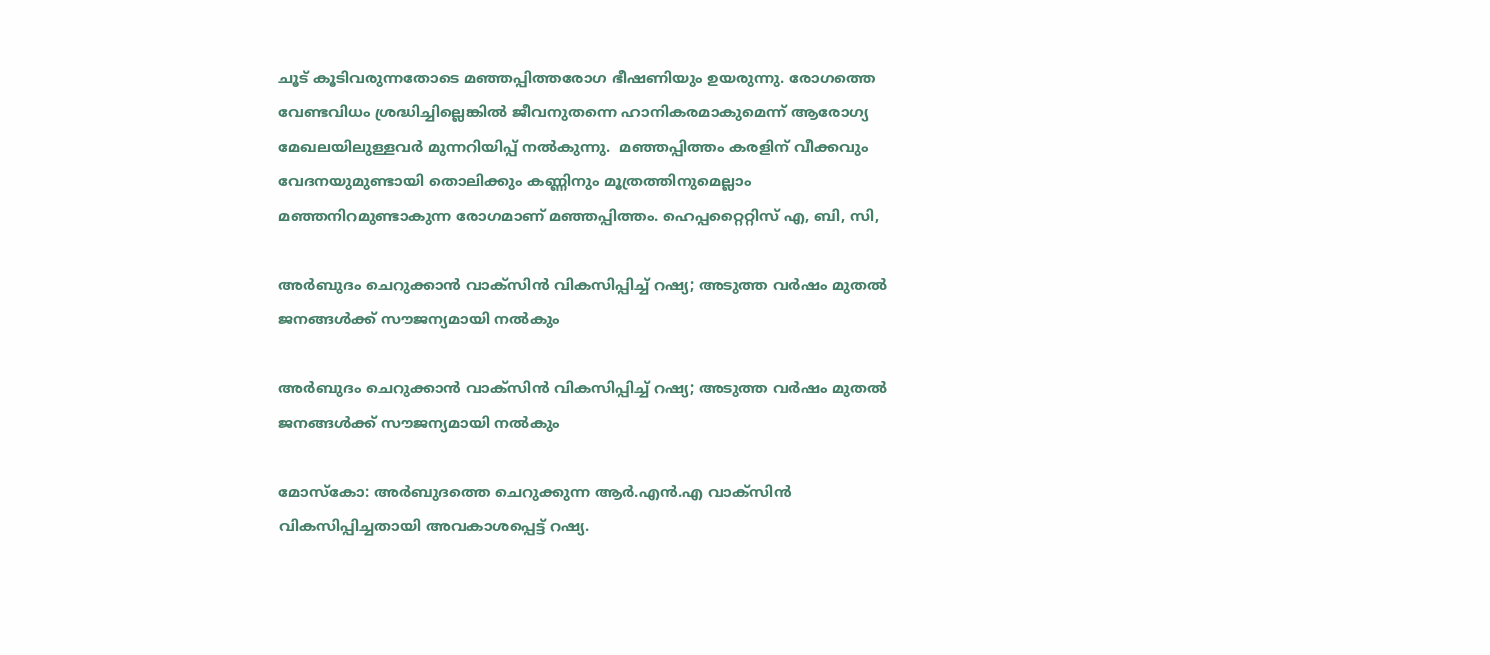ചൂട് കൂടിവരുന്നതോടെ മഞ്ഞപ്പിത്തരോഗ ഭീഷണിയും ഉയരുന്നു. രോഗത്തെ വേണ്ടവിധം ശ്രദ്ധിച്ചില്ലെങ്കിൽ ജീവനുതന്നെ ഹാനികരമാകുമെന്ന് ആരോഗ്യ മേഖലയിലുള്ളവർ മുന്നറിയിപ്പ് നൽകുന്നു.  മഞ്ഞപ്പിത്തം കരളിന് വീക്കവും വേദനയുമുണ്ടായി തൊലിക്കും കണ്ണിനും മൂത്രത്തിനുമെല്ലാം മഞ്ഞനിറമുണ്ടാകുന്ന രോഗമാണ് മഞ്ഞപ്പിത്തം. ഹെപ്പറ്റൈറ്റിസ് എ, ബി, സി,

അർബുദം ചെറുക്കാൻ വാക്സിൻ വികസിപ്പിച്ച് റഷ്യ; അടുത്ത വർഷം മുതൽ ജനങ്ങൾക്ക് സൗജന്യമായി നൽകും

അർബുദം ചെറുക്കാൻ വാക്സിൻ വികസിപ്പിച്ച് റഷ്യ; അടുത്ത വർഷം മുതൽ ജനങ്ങൾക്ക് സൗജന്യമായി നൽകും

മോസ്കോ: അർബുദത്തെ ചെറുക്കുന്ന ആർ.എൻ.എ വാക്സിൻ വികസിപ്പിച്ചതായി അവകാശപ്പെട്ട് റഷ്യ.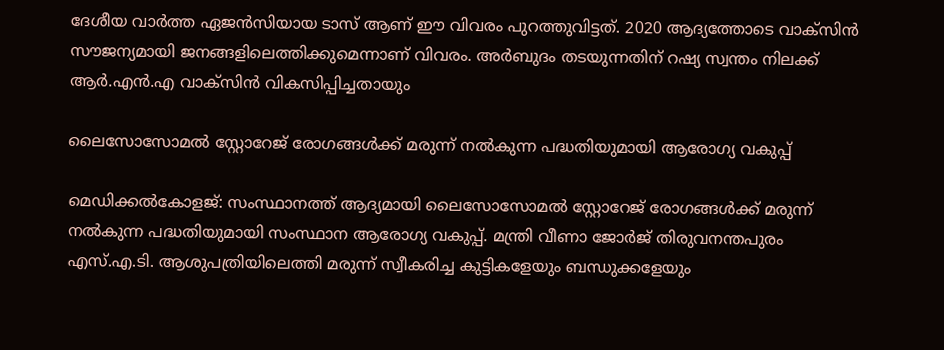ദേശീയ വാർത്ത ഏജൻസിയായ ടാസ് ആണ് ഈ വിവരം പുറത്തുവിട്ടത്. 2020 ആദ്യത്തോടെ വാക്സിൻ സൗജന്യമായി ജനങ്ങളിലെത്തിക്കുമെന്നാണ് വിവരം. അർബുദം തടയുന്നതിന് റഷ്യ സ്വന്തം നിലക്ക് ആർ.എൻ.എ വാക്സിൻ വികസിപ്പിച്ചതായും

ലൈസോസോമല്‍ സ്റ്റോറേജ് രോഗങ്ങള്‍ക്ക് മരുന്ന് നല്‍കുന്ന പദ്ധതിയുമായി ആരോഗ്യ വകുപ്പ്

മെഡിക്കൽകോളജ്: സംസ്ഥാനത്ത് ആദ്യമായി ലൈസോസോമല്‍ സ്റ്റോറേജ് രോഗങ്ങള്‍ക്ക് മരുന്ന് നല്‍കുന്ന പദ്ധതിയുമായി സംസ്ഥാന ആരോഗ്യ വകുപ്പ്. മന്ത്രി വീണാ ജോര്‍ജ് തിരുവനന്തപുരം എസ്.എ.ടി. ആശുപത്രിയിലെത്തി മരുന്ന് സ്വീകരിച്ച കുട്ടികളേയും ബന്ധുക്കളേയും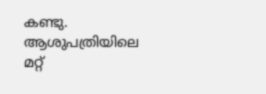കണ്ടു. ആശുപത്രിയിലെ മറ്റ്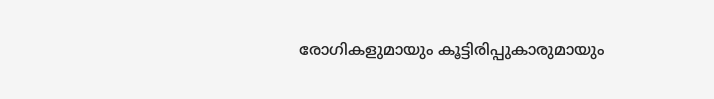രോഗികളുമായും കൂട്ടിരിപ്പുകാരുമായും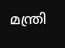മന്ത്രി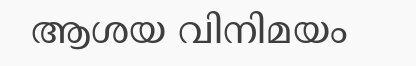ആശയ വിനിമയം